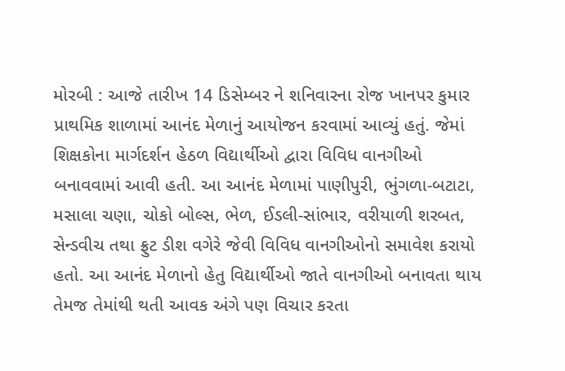મોરબી : આજે તારીખ 14 ડિસેમ્બર ને શનિવારના રોજ ખાનપર કુમાર પ્રાથમિક શાળામાં આનંદ મેળાનું આયોજન કરવામાં આવ્યું હતું. જેમાં શિક્ષકોના માર્ગદર્શન હેઠળ વિદ્યાર્થીઓ દ્વારા વિવિધ વાનગીઓ બનાવવામાં આવી હતી. આ આનંદ મેળામાં પાણીપુરી, ભુંગળા-બટાટા, મસાલા ચણા, ચોકો બોલ્સ, ભેળ, ઈડલી-સાંભાર, વરીયાળી શરબત, સેન્ડવીચ તથા ફ્રુટ ડીશ વગેરે જેવી વિવિધ વાનગીઓનો સમાવેશ કરાયો હતો. આ આનંદ મેળાનો હેતુ વિદ્યાર્થીઓ જાતે વાનગીઓ બનાવતા થાય તેમજ તેમાંથી થતી આવક અંગે પણ વિચાર કરતા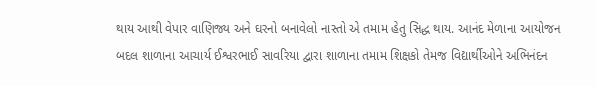થાય આથી વેપાર વાણિજ્ય અને ઘરનો બનાવેલો નાસ્તો એ તમામ હેતુ સિદ્ધ થાય. આનંદ મેળાના આયોજન બદલ શાળાના આચાર્ય ઈશ્વરભાઈ સાવરિયા દ્વારા શાળાના તમામ શિક્ષકો તેમજ વિદ્યાર્થીઓને અભિનંદન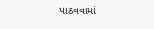પાઠવવામાં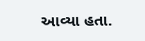આવ્યા હતા.